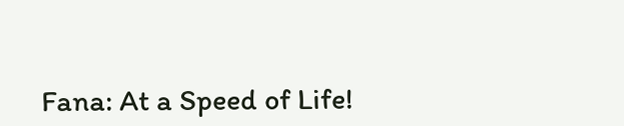Fana: At a Speed of Life!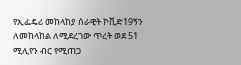የኢፌዴሪ መከላከያ ሰራዊት ኮቪድ19ኝን ለመከላከል ለሚደረገው ጥረት ወደ 51 ሚሊየን ብር የሚጠጋ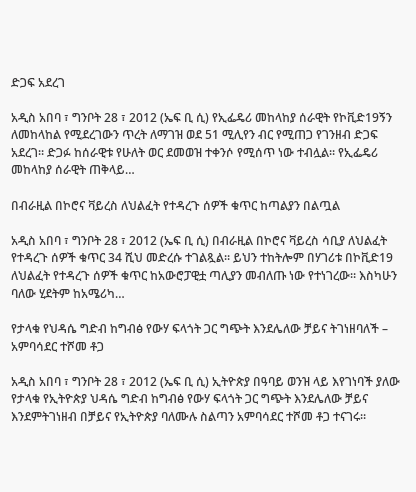ድጋፍ አደረገ

አዲስ አበባ ፣ ግንቦት 28 ፣ 2012 (ኤፍ ቢ ሲ) የኢፌዴሪ መከላከያ ሰራዊት የኮቪድ19ኝን ለመከላከል የሚደረገውን ጥረት ለማገዝ ወደ 51 ሚሊየን ብር የሚጠጋ የገንዘብ ድጋፍ አደረገ። ድጋፉ ከሰራዊቱ የሁለት ወር ደመወዝ ተቀንሶ የሚሰጥ ነው ተብሏል። የኢፌዴሪ መከላከያ ሰራዊት ጠቅላይ…

በብራዚል በኮሮና ቫይረስ ለህልፈት የተዳረጉ ሰዎች ቁጥር ከጣልያን በልጧል

አዲስ አበባ ፣ ግንቦት 28 ፣ 2012 (ኤፍ ቢ ሲ) በብራዚል በኮሮና ቫይረስ ሳቢያ ለህልፈት የተዳረጉ ሰዎች ቁጥር 34 ሺህ መድረሱ ተገልጿል። ይህን ተከትሎም በሃገሪቱ በኮቪድ19 ለህልፈት የተዳረጉ ሰዎች ቁጥር ከአውሮፓዊቷ ጣሊያን መብለጡ ነው የተነገረው። እስካሁን ባለው ሂደትም ከአሜሪካ…

የታላቁ የህዳሴ ግድብ ከግብፅ የውሃ ፍላጎት ጋር ግጭት እንደሌለው ቻይና ትገነዘባለች – አምባሳደር ተሾመ ቶጋ

አዲስ አበባ ፣ ግንቦት 28 ፣ 2012 (ኤፍ ቢ ሲ) ኢትዮጵያ በዓባይ ወንዝ ላይ እየገነባች ያለው የታላቁ የኢትዮጵያ ህዳሴ ግድብ ከግብፅ የውሃ ፍላጎት ጋር ግጭት እንደሌለው ቻይና እንደምትገነዘብ በቻይና የኢትዮጵያ ባለሙሉ ስልጣን አምባሳደር ተሾመ ቶጋ ተናገሩ።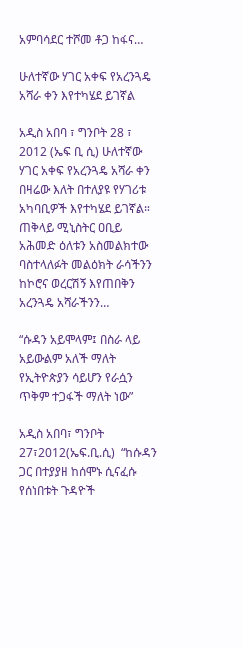አምባሳደር ተሾመ ቶጋ ከፋና…

ሁለተኛው ሃገር አቀፍ የአረንጓዴ አሻራ ቀን እየተካሄደ ይገኛል

አዲስ አበባ ፣ ግንቦት 28 ፣ 2012 (ኤፍ ቢ ሲ) ሁለተኛው ሃገር አቀፍ የአረንጓዴ አሻራ ቀን በዛሬው እለት በተለያዩ የሃገሪቱ አካባቢዎች እየተካሄደ ይገኛል። ጠቅላይ ሚኒስትር ዐቢይ አሕመድ ዕለቱን አስመልክተው ባስተላለፉት መልዕክት ራሳችንን ከኮሮና ወረርሽኝ እየጠበቅን አረንጓዴ አሻራችንን…

“ሱዳን አይሞላም፤ በስራ ላይ አይውልም አለች ማለት የኢትዮጵያን ሳይሆን የራሷን ጥቅም ተጋፋች ማለት ነው”

አዲስ አበባ፣ ግንቦት 27፣2012(ኤፍ.ቢ.ሲ)  “ከሱዳን ጋር በተያያዘ ከሰሞኑ ሲናፈሱ የሰነበቱት ጉዳዮች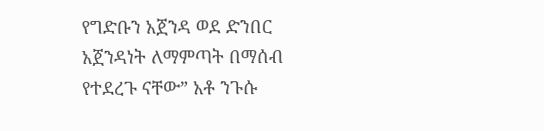የግድቡን አጀንዳ ወደ ድንበር አጀንዳነት ለማምጣት በማሰብ የተደረጉ ናቸው” አቶ ንጉሱ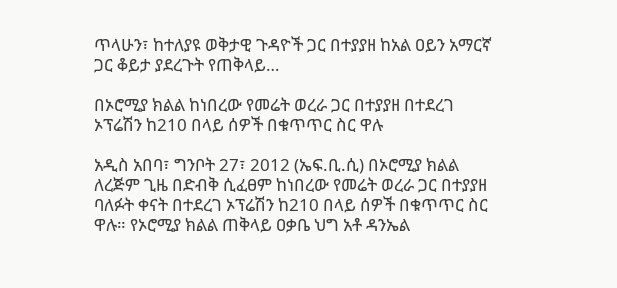ጥላሁን፣ ከተለያዩ ወቅታዊ ጉዳዮች ጋር በተያያዘ ከአል ዐይን አማርኛ ጋር ቆይታ ያደረጉት የጠቅላይ…

በኦሮሚያ ክልል ከነበረው የመሬት ወረራ ጋር በተያያዘ በተደረገ ኦፕሬሽን ከ210 በላይ ሰዎች በቁጥጥር ስር ዋሉ

አዲስ አበባ፣ ግንቦት 27፣ 2012 (ኤፍ.ቢ.ሲ) በኦሮሚያ ክልል ለረጅም ጊዜ በድብቅ ሲፈፀም ከነበረው የመሬት ወረራ ጋር በተያያዘ ባለፉት ቀናት በተደረገ ኦፕሬሽን ከ210 በላይ ሰዎች በቁጥጥር ስር ዋሉ። የኦሮሚያ ክልል ጠቅላይ ዐቃቤ ህግ አቶ ዳንኤል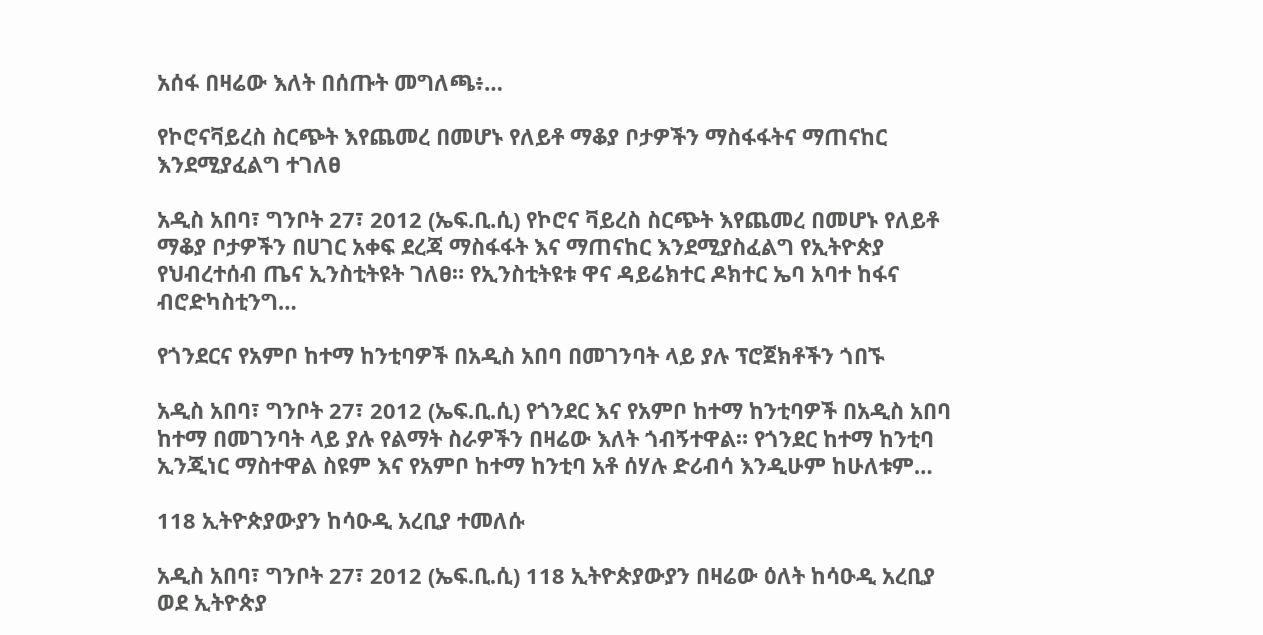አሰፋ በዛሬው እለት በሰጡት መግለጫ፥…

የኮሮናቫይረስ ስርጭት እየጨመረ በመሆኑ የለይቶ ማቆያ ቦታዎችን ማስፋፋትና ማጠናከር እንደሚያፈልግ ተገለፀ

አዲስ አበባ፣ ግንቦት 27፣ 2012 (ኤፍ.ቢ.ሲ) የኮሮና ቫይረስ ስርጭት እየጨመረ በመሆኑ የለይቶ ማቆያ ቦታዎችን በሀገር አቀፍ ደረጃ ማስፋፋት እና ማጠናከር እንደሚያስፈልግ የኢትዮጵያ የህብረተሰብ ጤና ኢንስቲትዩት ገለፀ። የኢንስቲትዩቱ ዋና ዳይሬክተር ዶክተር ኤባ አባተ ከፋና ብሮድካስቲንግ…

የጎንደርና የአምቦ ከተማ ከንቲባዎች በአዲስ አበባ በመገንባት ላይ ያሉ ፕሮጀክቶችን ጎበኙ

አዲስ አበባ፣ ግንቦት 27፣ 2012 (ኤፍ.ቢ.ሲ) የጎንደር እና የአምቦ ከተማ ከንቲባዎች በአዲስ አበባ ከተማ በመገንባት ላይ ያሉ የልማት ስራዎችን በዛሬው እለት ጎብኝተዋል። የጎንደር ከተማ ከንቲባ ኢንጂነር ማስተዋል ስዩም እና የአምቦ ከተማ ከንቲባ አቶ ሰሃሉ ድሪብሳ እንዲሁም ከሁለቱም…

118 ኢትዮጵያውያን ከሳዑዲ አረቢያ ተመለሱ

አዲስ አበባ፣ ግንቦት 27፣ 2012 (ኤፍ.ቢ.ሲ) 118 ኢትዮጵያውያን በዛሬው ዕለት ከሳዑዲ አረቢያ ወደ ኢትዮጵያ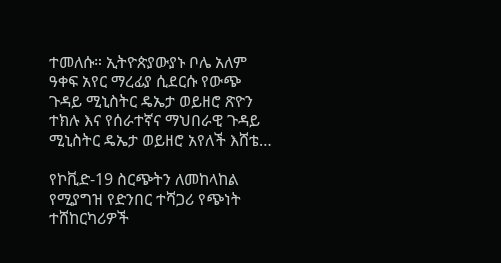ተመለሱ። ኢትዮጵያውያኑ ቦሌ አለም ዓቀፍ አየር ማረፊያ ሲደርሱ የውጭ ጉዳይ ሚኒስትር ዴኤታ ወይዘሮ ጽዮን ተክሉ እና የሰራተኛና ማህበራዊ ጉዳይ ሚኒስትር ዴኤታ ወይዘሮ አየለች እሸቴ…

የኮቪድ-19 ስርጭትን ለመከላከል የሚያግዝ የድንበር ተሻጋሪ የጭነት ተሸከርካሪዎች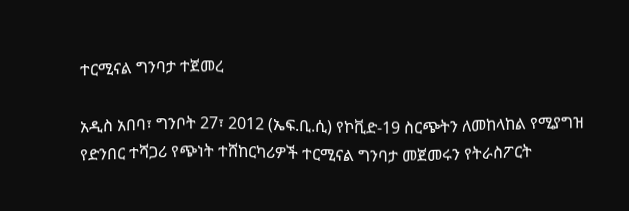ተርሚናል ግንባታ ተጀመረ

አዲስ አበባ፣ ግንቦት 27፣ 2012 (ኤፍ.ቢ.ሲ) የኮቪድ-19 ስርጭትን ለመከላከል የሚያግዝ የድንበር ተሻጋሪ የጭነት ተሸከርካሪዎች ተርሚናል ግንባታ መጀመሩን የትራስፖርት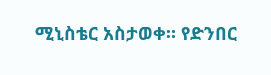ሚኒስቴር አስታወቀ። የድንበር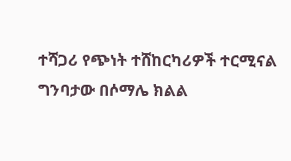ተሻጋሪ የጭነት ተሸከርካሪዎች ተርሚናል ግንባታው በሶማሌ ክልል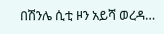በሽንሌ ሲቲ ዞን አይሻ ወረዳ…